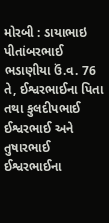મોરબી : ડાયાભાઇ પીતાંબરભાઈ ભડાણીયા ઉં.વ. 76 તે, ઈશ્વરભાઈના પિતા તથા કુલદીપભાઈ ઈશ્વરભાઈ અને તુષારભાઈ ઈશ્વરભાઈના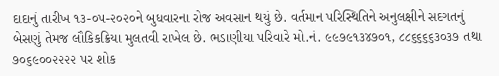દાદાનું તારીખ ૧૩-૦૫-૨૦૨૦ને બુધવારના રોજ અવસાન થયું છે. વર્તમાન પરિસ્થિતિને અનુલક્ષીને સદગતનું બેસણું તેમજ લૌકિકક્રિયા મુલતવી રાખેલ છે. ભડાણીયા પરિવારે મો.નં. ૯૯૭૯૧૩૪૭૦૧, ૮૮૬૬૬૬૩૦૩૭ તથા ૭૦૬૯૦૦૨૨૨૨ પર શોક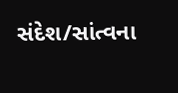સંદેશ/સાંત્વના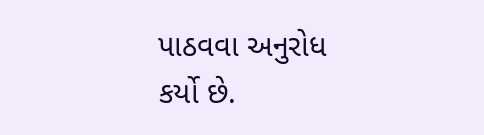પાઠવવા અનુરોધ કર્યો છે.